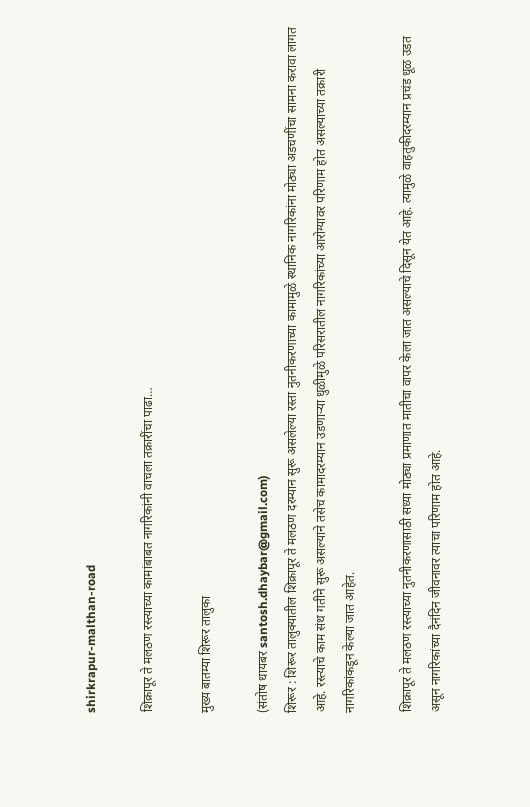shirkrapur-malthan-road

शिक्रापूर ते मलठण रस्त्याच्या कामांबाबत नागरिकांनी वाचला तक्रारींचा पाढा…

मुख्य बातम्या शिरूर तालुका

(संतोष धायबर santosh.dhaybar@gmail.com)
शिरूर : शिरूर तालुक्यातील शिक्रापूर ते मलठण दरम्यान सुरू असलेल्या रस्ता नुतनीकरणाच्या कामामुळे स्थानिक नागरिकांना मोठ्या अडचणींचा सामना करावा लागत आहे. रस्त्याचे काम संथ गतीने सुरू असल्याने तसेच कामादरम्यान उडणाऱ्या धुळीमुळे परिसरातील नागरिकांच्या आरोग्यावर परिणाम होत असल्याच्या तक्रारी नागरिकांकडून केल्या जात आहेत.

शिक्रापूर ते मलठण रस्त्याच्या नुतनीकरणासाठी सध्या मोठ्या प्रमाणात मातीचा वापर केला जात असल्याचे दिसून येत आहे. त्यामुळे वाहतुकीदरम्यान प्रचंड धूळ उडत असून नागरिकांच्या दैनंदिन जीवनावर त्याचा परिणाम होत आहे.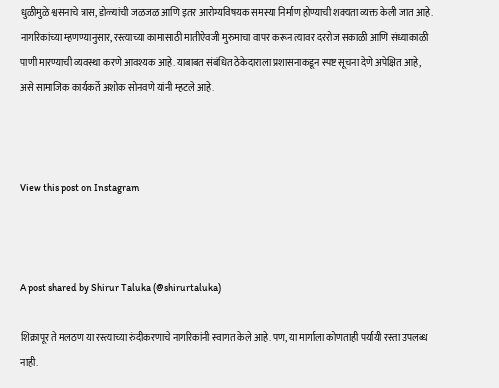धुळीमुळे श्वसनाचे त्रास, डोळ्यांची जळजळ आणि इतर आरोग्यविषयक समस्या निर्माण होण्याची शक्यता व्यक्त केली जात आहे. नागरिकांच्या म्हणण्यानुसार, रस्त्याच्या कामासाठी मातीऐवजी मुरुमाचा वापर करून त्यावर दररोज सकाळी आणि संध्याकाळी पाणी मारण्याची व्यवस्था करणे आवश्यक आहे. याबाबत संबंधित ठेकेदाराला प्रशासनाकडून स्पष्ट सूचना देणे अपेक्षित आहे, असे सामाजिक कार्यकर्ते अशोक सोनवणे यांनी म्हटले आहे.



View this post on Instagram



A post shared by Shirur Taluka (@shirurtaluka)

शिक्रापूर ते मलठण या रस्त्याच्या रुंदीकरणाचे नागरिकांनी स्वागत केले आहे. पण, या मार्गाला कोणताही पर्यायी रस्ता उपलब्ध नाही.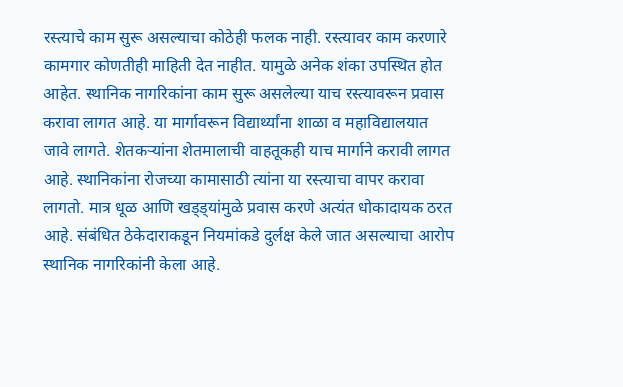रस्त्याचे काम सुरू असल्याचा कोठेही फलक नाही. रस्त्यावर काम करणारे कामगार कोणतीही माहिती देत नाहीत. यामुळे अनेक शंका उपस्थित होत आहेत. स्थानिक नागरिकांना काम सुरू असलेल्या याच रस्त्यावरून प्रवास करावा लागत आहे. या मार्गावरून विद्यार्थ्यांना शाळा व महाविद्यालयात जावे लागते. शेतकऱ्यांना शेतमालाची वाहतूकही याच मार्गाने करावी लागत आहे. स्थानिकांना रोजच्या कामासाठी त्यांना या रस्त्याचा वापर करावा लागतो. मात्र धूळ आणि खड्ड्यांमुळे प्रवास करणे अत्यंत धोकादायक ठरत आहे. संबंधित ठेकेदाराकडून नियमांकडे दुर्लक्ष केले जात असल्याचा आरोप स्थानिक नागरिकांनी केला आहे.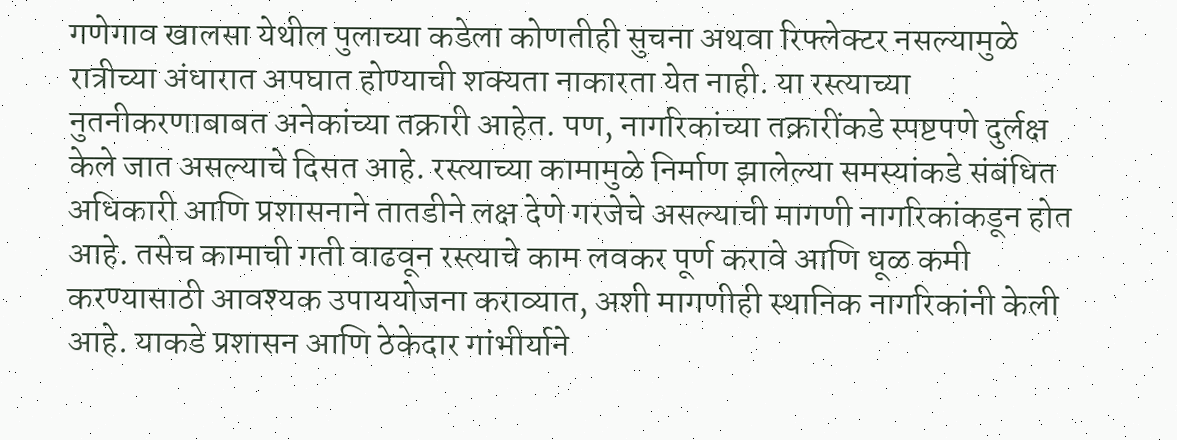गणेगाव खालसा येथील पुलाच्या कडेला कोणतीही सुचना अथवा रिफ्लेक्टर नसल्यामुळे रात्रीच्या अंधारात अपघात होण्याची शक्यता नाकारता येत नाही. या रस्त्याच्या नुतनीकरणाबाबत अनेकांच्या तक्रारी आहेत. पण, नागरिकांच्या तक्रारींकडे स्पष्टपणे दुर्लक्ष केले जात असल्याचे दिसत आहे. रस्त्याच्या कामामुळे निर्माण झालेल्या समस्यांकडे संबंधित अधिकारी आणि प्रशासनाने तातडीने लक्ष देणे गरजेचे असल्याची मागणी नागरिकांकडून होत आहे. तसेच कामाची गती वाढवून रस्त्याचे काम लवकर पूर्ण करावे आणि धूळ कमी करण्यासाठी आवश्यक उपाययोजना कराव्यात, अशी मागणीही स्थानिक नागरिकांनी केली आहे. याकडे प्रशासन आणि ठेकेदार गांभीर्याने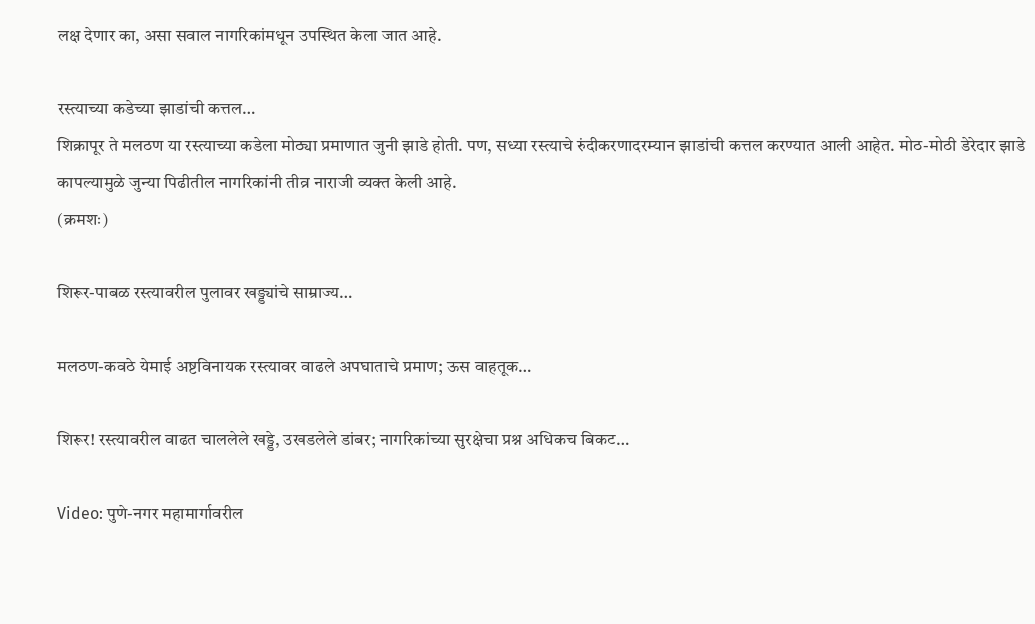लक्ष देणार का, असा सवाल नागरिकांमधून उपस्थित केला जात आहे.

रस्त्याच्या कडेच्या झाडांची कत्तल…
शिक्रापूर ते मलठण या रस्त्याच्या कडेला मोठ्या प्रमाणात जुनी झाडे होती. पण, सध्या रस्त्याचे रुंदीकरणादरम्यान झाडांची कत्तल करण्यात आली आहेत. मोठ-मोठी डेरेदार झाडे कापल्यामुळे जुन्या पिढीतील नागरिकांनी तीव्र नाराजी व्यक्त केली आहे.
(क्रमशः)

शिरूर-पाबळ रस्त्यावरील पुलावर खड्ड्यांचे साम्राज्य…

मलठण-कवठे येमाई अष्टविनायक रस्त्यावर वाढले अपघाताचे प्रमाण; ऊस वाहतूक…

शिरूर! रस्त्यावरील वाढत चाललेले खड्डे, उखडलेले डांबर; नागरिकांच्या सुरक्षेचा प्रश्न अधिकच बिकट…

Video: पुणे-नगर महामार्गावरील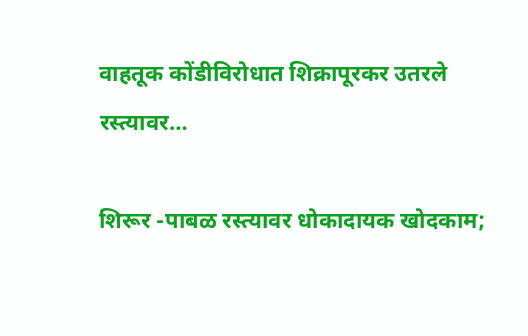वाहतूक कोंडीविरोधात शिक्रापूरकर उतरले रस्त्यावर…

शिरूर -पाबळ रस्त्यावर धोकादायक खोदकाम;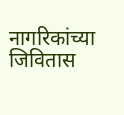नागरिकांच्या जिवितास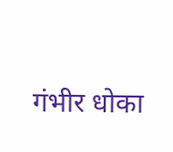गंभीर धोका